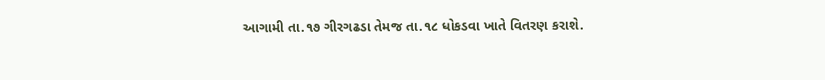આગામી તા.૧૭ ગીરગઢડા તેમજ તા.૧૮ ધોકડવા ખાતે વિતરણ કરાશે.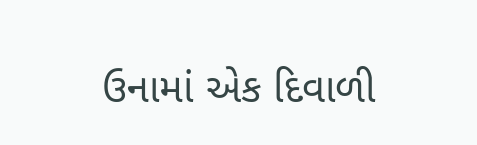ઉનામાં એક દિવાળી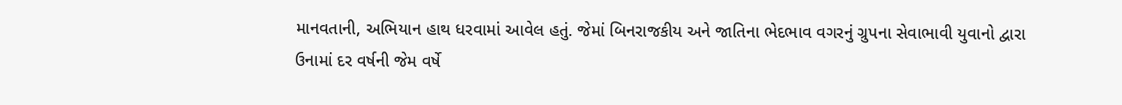માનવતાની, અભિયાન હાથ ધરવામાં આવેલ હતું. જેમાં બિનરાજકીય અને જાતિના ભેદભાવ વગરનું ગ્રુપના સેવાભાવી યુવાનો દ્વારા ઉનામાં દર વર્ષની જેમ વર્ષે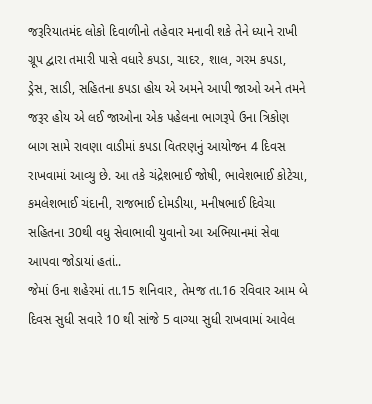જરૂરિયાતમંદ લોકો દિવાળીનો તહેવાર મનાવી શકે તેને ધ્યાને રાખી ગ્રૂપ દ્વારા તમારી પાસે વધારે કપડા, ચાદર, શાલ, ગરમ કપડા, ડ્રેસ, સાડી, સહિતના કપડા હોય એ અમને આપી જાઓ અને તમને જરૂર હોય એ લઈ જાઓના એક પહેલના ભાગરૂપે ઉના ત્રિકોણ બાગ સામે રાવણા વાડીમાં કપડા વિતરણનું આયોજન 4 દિવસ રાખવામાં આવ્યુ છે. આ તકે ચંદ્રેશભાઈ જોષી, ભાવેશભાઈ કોટેચા, કમલેશભાઈ ચંદાની, રાજભાઈ દોમડીયા, મનીષભાઈ દિવેચા સહિતના 30થી વધુ સેવાભાવી યુવાનો આ અભિયાનમાં સેવા આપવા જોડાયાં હતાં..
જેમાં ઉના શહેરમાં તા.15 શનિવાર, તેમજ તા.16 રવિવાર આમ બે દિવસ સુધી સવારે 10 થી સાંજે 5 વાગ્યા સુધી રાખવામાં આવેલ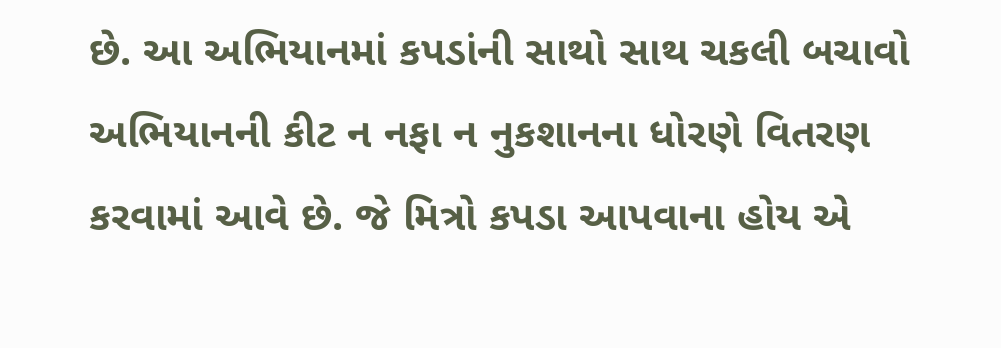છે. આ અભિયાનમાં કપડાંની સાથો સાથ ચકલી બચાવો અભિયાનની કીટ ન નફા ન નુકશાનના ધોરણે વિતરણ કરવામાં આવે છે. જે મિત્રો કપડા આપવાના હોય એ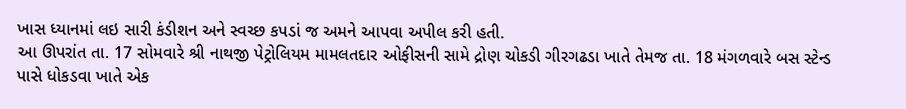ખાસ ધ્યાનમાં લઇ સારી કંડીશન અને સ્વચ્છ કપડાં જ અમને આપવા અપીલ કરી હતી.
આ ઊપરાંત તા. 17 સોમવારે શ્રી નાથજી પેટ્રોલિયમ મામલતદાર ઓફીસની સામે દ્રોણ ચોકડી ગીરગઢડા ખાતે તેમજ તા. 18 મંગળવારે બસ સ્ટેન્ડ પાસે ધોકડવા ખાતે એક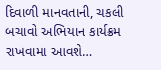દિવાળી માનવતાની, ચકલી બચાવો અભિયાન કાર્યક્રમ રાખવામા આવશે…